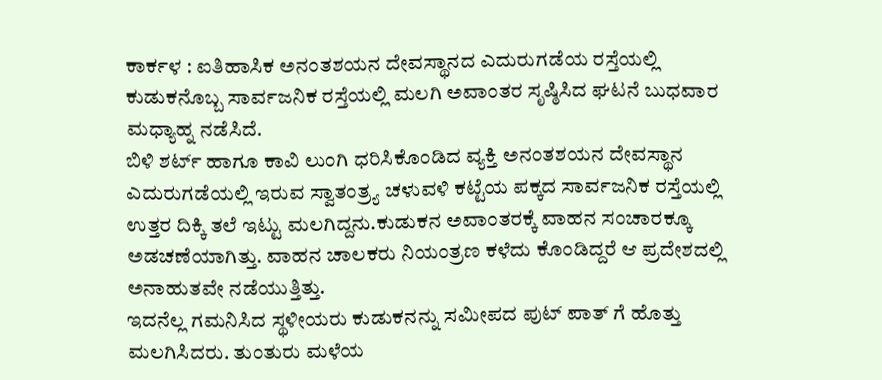ಕಾರ್ಕಳ : ಐತಿಹಾಸಿಕ ಅನಂತಶಯನ ದೇವಸ್ಥಾನದ ಎದುರುಗಡೆಯ ರಸ್ತೆಯಲ್ಲಿ ಕುಡುಕನೊಬ್ಬ ಸಾರ್ವಜನಿಕ ರಸ್ತೆಯಲ್ಲಿ ಮಲಗಿ ಅವಾಂತರ ಸೃಷ್ಠಿಸಿದ ಘಟನೆ ಬುಧವಾರ ಮಧ್ಯಾಹ್ನ ನಡೆಸಿದೆ.
ಬಿಳಿ ಶರ್ಟ್ ಹಾಗೂ ಕಾವಿ ಲುಂಗಿ ಧರಿಸಿಕೊಂಡಿದ ವ್ಯಕ್ತಿ ಅನಂತಶಯನ ದೇವಸ್ಥಾನ ಎದುರುಗಡೆಯಲ್ಲಿ ಇರುವ ಸ್ವಾತಂತ್ರ್ಯ ಚಳುವಳಿ ಕಟ್ಟೆಯ ಪಕ್ಕದ ಸಾರ್ವಜನಿಕ ರಸ್ತೆಯಲ್ಲಿ ಉತ್ತರ ದಿಕ್ಕಿ ತಲೆ ಇಟ್ಟು ಮಲಗಿದ್ದನು.ಕುಡುಕನ ಅವಾಂತರಕ್ಕೆ ವಾಹನ ಸಂಚಾರಕ್ಕೂ ಅಡಚಣೆಯಾಗಿತ್ತು. ವಾಹನ ಚಾಲಕರು ನಿಯಂತ್ರಣ ಕಳೆದು ಕೊಂಡಿದ್ದರೆ ಆ ಪ್ರದೇಶದಲ್ಲಿ ಅನಾಹುತವೇ ನಡೆಯುತ್ತಿತ್ತು.
ಇದನೆಲ್ಲ ಗಮನಿಸಿದ ಸ್ಥಳೀಯರು ಕುಡುಕನನ್ನು ಸಮೀಪದ ಪುಟ್ ಪಾತ್ ಗೆ ಹೊತ್ತು ಮಲಗಿಸಿದರು. ತುಂತುರು ಮಳೆಯ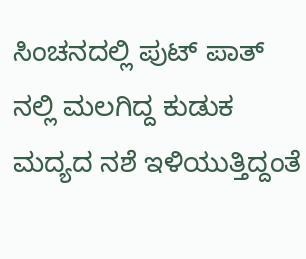ಸಿಂಚನದಲ್ಲಿ ಪುಟ್ ಪಾತ್ ನಲ್ಲಿ ಮಲಗಿದ್ದ ಕುಡುಕ ಮದ್ಯದ ನಶೆ ಇಳಿಯುತ್ತಿದ್ದಂತೆ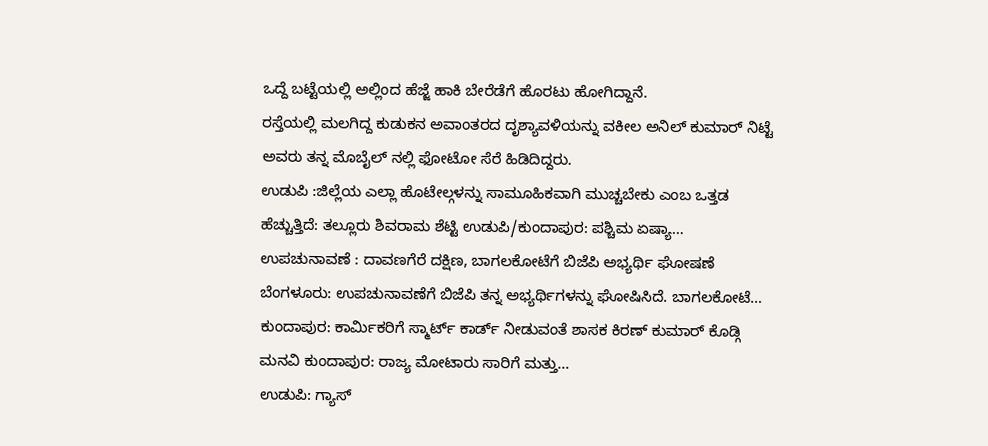ಒದ್ದೆ ಬಟ್ಟೆಯಲ್ಲಿ ಅಲ್ಲಿಂದ ಹೆಜ್ಜೆ ಹಾಕಿ ಬೇರೆಡೆಗೆ ಹೊರಟು ಹೋಗಿದ್ದಾನೆ.
ರಸ್ತೆಯಲ್ಲಿ ಮಲಗಿದ್ದ ಕುಡುಕನ ಅವಾಂತರದ ದೃಶ್ಯಾವಳಿಯನ್ನು ವಕೀಲ ಅನಿಲ್ ಕುಮಾರ್ ನಿಟ್ಟೆ ಅವರು ತನ್ನ ಮೊಬೈಲ್ ನಲ್ಲಿ ಫೋಟೋ ಸೆರೆ ಹಿಡಿದಿದ್ದರು.
ಉಡುಪಿ :ಜಿಲ್ಲೆಯ ಎಲ್ಲಾ ಹೊಟೇಲ್ಗಳನ್ನು ಸಾಮೂಹಿಕವಾಗಿ ಮುಚ್ಚಬೇಕು ಎಂಬ ಒತ್ತಡ ಹೆಚ್ಚುತ್ತಿದೆ: ತಲ್ಲೂರು ಶಿವರಾಮ ಶೆಟ್ಟಿ ಉಡುಪಿ/ಕುಂದಾಪುರ: ಪಶ್ಚಿಮ ಏಷ್ಯಾ…
ಉಪಚುನಾವಣೆ : ದಾವಣಗೆರೆ ದಕ್ಷಿಣ, ಬಾಗಲಕೋಟೆಗೆ ಬಿಜೆಪಿ ಅಭ್ಯರ್ಥಿ ಘೋಷಣೆ ಬೆಂಗಳೂರು: ಉಪಚುನಾವಣೆಗೆ ಬಿಜೆಪಿ ತನ್ನ ಅಭ್ಯರ್ಥಿಗಳನ್ನು ಘೋಷಿಸಿದೆ. ಬಾಗಲಕೋಟೆ…
ಕುಂದಾಪುರ: ಕಾರ್ಮಿಕರಿಗೆ ಸ್ಮಾರ್ಟ್ ಕಾರ್ಡ್ ನೀಡುವಂತೆ ಶಾಸಕ ಕಿರಣ್ ಕುಮಾರ್ ಕೊಡ್ಗಿ ಮನವಿ ಕುಂದಾಪುರ: ರಾಜ್ಯ ಮೋಟಾರು ಸಾರಿಗೆ ಮತ್ತು…
ಉಡುಪಿ: ಗ್ಯಾಸ್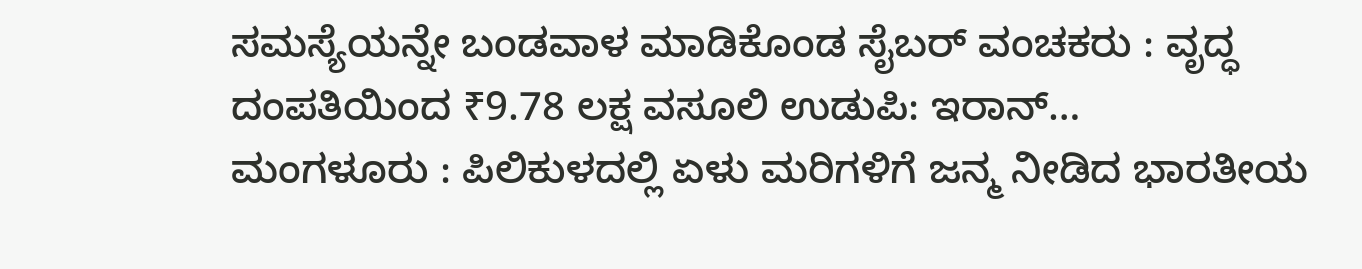ಸಮಸ್ಯೆಯನ್ನೇ ಬಂಡವಾಳ ಮಾಡಿಕೊಂಡ ಸೈಬರ್ ವಂಚಕರು : ವೃದ್ಧ ದಂಪತಿಯಿಂದ ₹9.78 ಲಕ್ಷ ವಸೂಲಿ ಉಡುಪಿ: ಇರಾನ್…
ಮಂಗಳೂರು : ಪಿಲಿಕುಳದಲ್ಲಿ ಏಳು ಮರಿಗಳಿಗೆ ಜನ್ಮ ನೀಡಿದ ಭಾರತೀಯ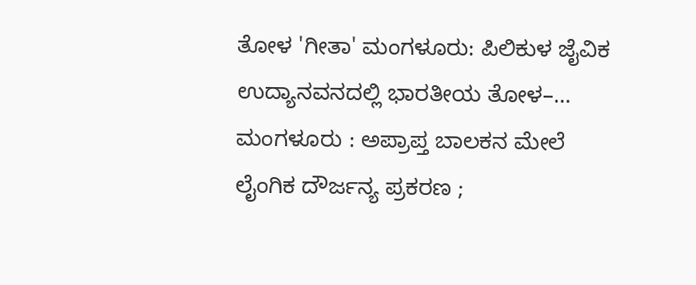ತೋಳ 'ಗೀತಾ' ಮಂಗಳೂರು: ಪಿಲಿಕುಳ ಜೈವಿಕ ಉದ್ಯಾನವನದಲ್ಲಿ ಭಾರತೀಯ ತೋಳ–…
ಮಂಗಳೂರು : ಅಪ್ರಾಪ್ತ ಬಾಲಕನ ಮೇಲೆ ಲೈಂಗಿಕ ದೌರ್ಜನ್ಯ ಪ್ರಕರಣ ;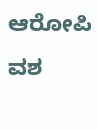ಆರೋಪಿ ವಶ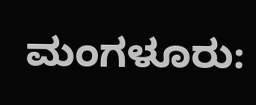ಮಂಗಳೂರು: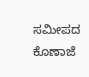ಸಮೀಪದ ಕೊಣಾಜೆ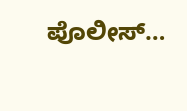ಪೊಲೀಸ್…